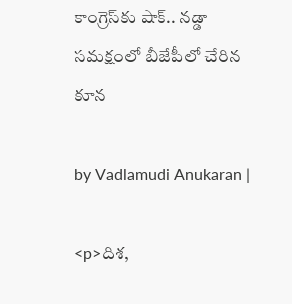కాంగ్రెస్‌కు షాక్.. నడ్డా సమక్షంలో బీజేపీలో చేరిన కూన

by Vadlamudi Anukaran |

<p>దిశ,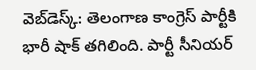వెబ్‌డెస్క్: తెలంగాణ కాంగ్రెస్ పార్టీకి భారీ షాక్ తగిలింది. పార్టీ సీనియర్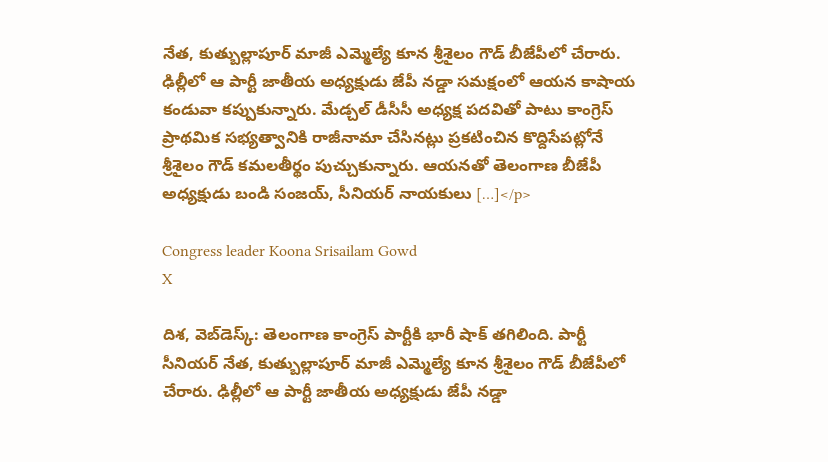నేత, కుత్బుల్లాపూర్‌ మాజీ ఎమ్మెల్యే కూన శ్రీశైలం గౌడ్‌ బీజేపీలో చేరారు. ఢిల్లీలో ఆ పార్టీ జాతీయ అధ్యక్షుడు జేపీ నడ్డా సమక్షంలో ఆయన కాషాయ కండువా కప్పుకున్నారు. మేడ్చల్‌ డీసీసీ అధ్యక్ష పదవితో పాటు కాంగ్రెస్‌ ప్రాథమిక సభ్యత్వానికి రాజీనామా చేసినట్లు ప్రకటించిన కొద్దిసేపట్లోనే శ్రీశైలం గౌడ్‌ కమలతీర్థం పుచ్చుకున్నారు. ఆయనతో తెలంగాణ బీజేపీ అధ్యక్షుడు బండి సంజయ్, సీనియర్ నాయకులు […]</p>

Congress leader Koona Srisailam Gowd
X

దిశ, వెబ్‌డెస్క్: తెలంగాణ కాంగ్రెస్ పార్టీకి భారీ షాక్ తగిలింది. పార్టీ సీనియర్ నేత, కుత్బుల్లాపూర్‌ మాజీ ఎమ్మెల్యే కూన శ్రీశైలం గౌడ్‌ బీజేపీలో చేరారు. ఢిల్లీలో ఆ పార్టీ జాతీయ అధ్యక్షుడు జేపీ నడ్డా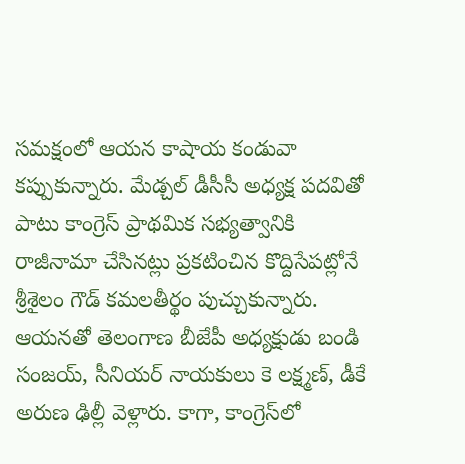సమక్షంలో ఆయన కాషాయ కండువా కప్పుకున్నారు. మేడ్చల్‌ డీసీసీ అధ్యక్ష పదవితో పాటు కాంగ్రెస్‌ ప్రాథమిక సభ్యత్వానికి రాజీనామా చేసినట్లు ప్రకటించిన కొద్దిసేపట్లోనే శ్రీశైలం గౌడ్‌ కమలతీర్థం పుచ్చుకున్నారు. ఆయనతో తెలంగాణ బీజేపీ అధ్యక్షుడు బండి సంజయ్, సీనియర్ నాయకులు కె లక్ష్మణ్, డీకే అరుణ ఢిల్లీ వెళ్లారు. కాగా, కాంగ్రెస్‌లో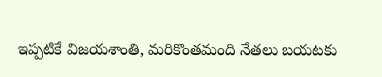ఇప్పటికే విజయశాంతి, మరికొంతమంది నేతలు బయటకు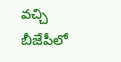వచ్చి బీజేపీలో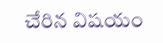చేరిన విషయం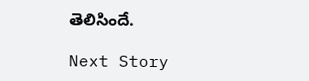తెలిసిందే.

Next Story